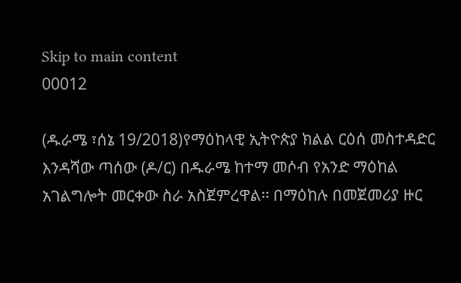Skip to main content
00012

(ዱራሜ ፣ሰኔ 19/2018)የማዕከላዊ ኢትዮጵያ ክልል ርዕሰ መስተዳድር እንዳሻው ጣሰው (ዶ/ር) በዱራሜ ከተማ መሶብ የአንድ ማዕከል አገልግሎት መርቀው ስራ አስጀምረዋል፡፡ በማዕከሉ በመጀመሪያ ዙር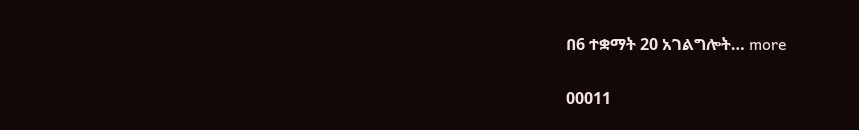በ6 ተቋማት 20 አገልግሎት… more

00011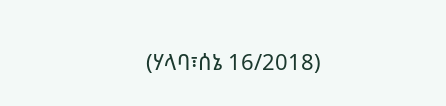(ሃላባ፣ሰኔ 16/2018)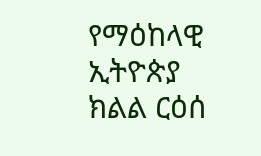የማዕከላዊ ኢትዮጵያ ክልል ርዕሰ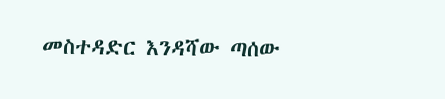መስተዳድር እንዳሻው ጣሰው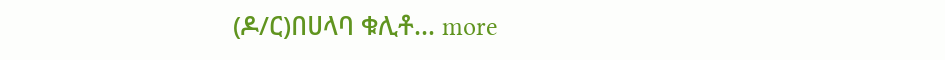(ዶ/ር)በሀላባ ቁሊቶ… more